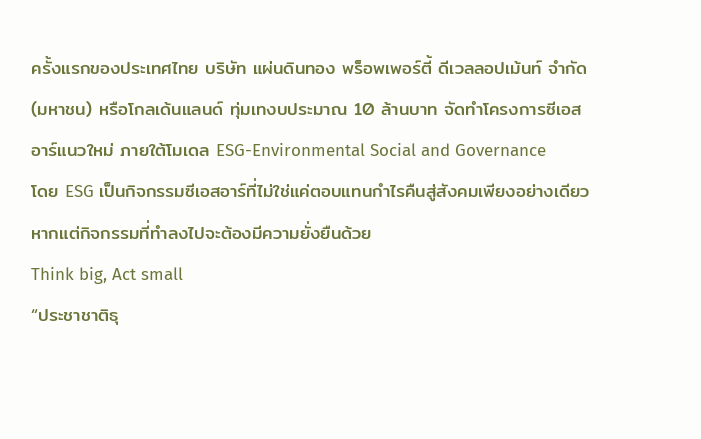ครั้งแรกของประเทศไทย บริษัท แผ่นดินทอง พร็อพเพอร์ตี้ ดีเวลลอปเม้นท์ จำกัด (มหาชน) หรือโกลเด้นแลนด์ ทุ่มเทงบประมาณ 10 ล้านบาท จัดทำโครงการซีเอสอาร์แนวใหม่ ภายใต้โมเดล ESG-Environmental Social and Governance
โดย ESG เป็นกิจกรรมซีเอสอาร์ที่ไม่ใช่แค่ตอบแทนกำไรคืนสู่สังคมเพียงอย่างเดียว หากแต่กิจกรรมที่ทำลงไปจะต้องมีความยั่งยืนด้วย
Think big, Act small
“ประชาชาติธุ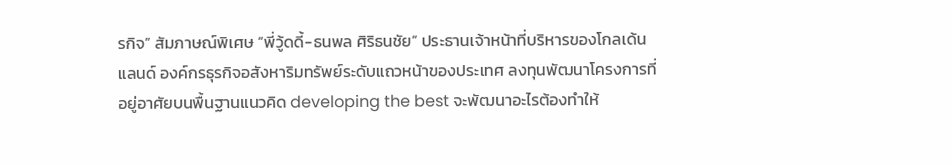รกิจ” สัมภาษณ์พิเศษ “พี่วู้ดดี้-ธนพล ศิริธนชัย” ประธานเจ้าหน้าที่บริหารของโกลเด้นแลนด์ องค์กรธุรกิจอสังหาริมทรัพย์ระดับแถวหน้าของประเทศ ลงทุนพัฒนาโครงการที่อยู่อาศัยบนพื้นฐานแนวคิด developing the best จะพัฒนาอะไรต้องทำให้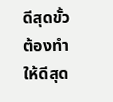ดีสุดขั้ว ต้องทำให้ดีสุด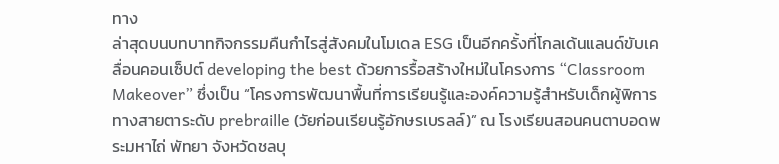ทาง
ล่าสุดบนบทบาทกิจกรรมคืนกำไรสู่สังคมในโมเดล ESG เป็นอีกครั้งที่โกลเด้นแลนด์ขับเคลื่อนคอนเซ็ปต์ developing the best ด้วยการรื้อสร้างใหม่ในโครงการ “Classroom Makeover” ซึ่งเป็น “โครงการพัฒนาพื้นที่การเรียนรู้และองค์ความรู้สำหรับเด็กผู้พิการทางสายตาระดับ prebraille (วัยก่อนเรียนรู้อักษรเบรลล์)” ณ โรงเรียนสอนคนตาบอดพระมหาไถ่ พัทยา จังหวัดชลบุ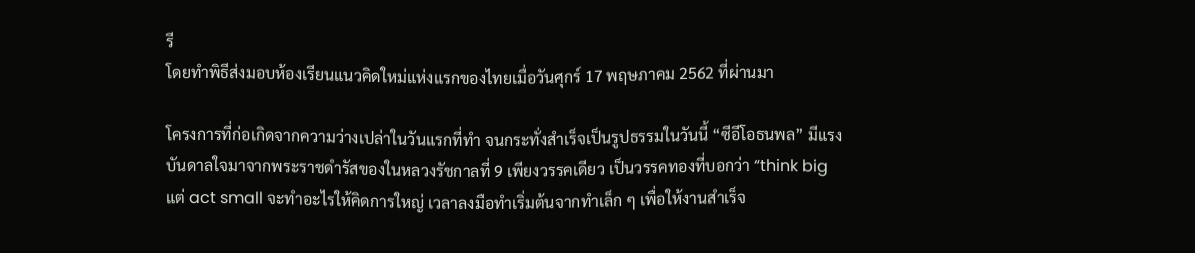รี
โดยทำพิธีส่งมอบห้องเรียนแนวคิดใหม่แห่งแรกของไทยเมื่อวันศุกร์ 17 พฤษภาคม 2562 ที่ผ่านมา

โครงการที่ก่อเกิดจากความว่างเปล่าในวันแรกที่ทำ จนกระทั่งสำเร็จเป็นรูปธรรมในวันนี้ “ซีอีโอธนพล” มีแรงบันดาลใจมาจากพระราชดำรัสของในหลวงรัชกาลที่ 9 เพียงวรรคเดียว เป็นวรรคทองที่บอกว่า “think big แต่ act small จะทำอะไรให้คิดการใหญ่ เวลาลงมือทำเริ่มต้นจากทำเล็ก ๆ เพื่อให้งานสำเร็จ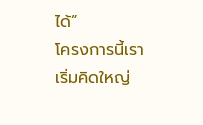ได้”
โครงการนี้เราเริ่มคิดใหญ่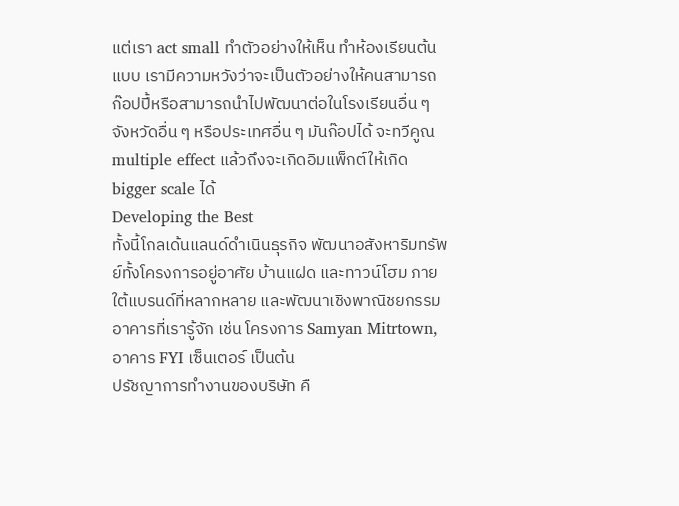แต่เรา act small ทำตัวอย่างให้เห็น ทำห้องเรียนต้นแบบ เรามีความหวังว่าจะเป็นตัวอย่างให้คนสามารถ ก๊อปปี้หรือสามารถนำไปพัฒนาต่อในโรงเรียนอื่น ๆ จังหวัดอื่น ๆ หรือประเทศอื่น ๆ มันก๊อปได้ จะทวีคูณ multiple effect แล้วถึงจะเกิดอิมแพ็กต์ให้เกิด bigger scale ได้
Developing the Best
ทั้งนี้โกลเด้นแลนด์ดําเนินธุรกิจ พัฒนาอสังหาริมทรัพย์ทั้งโครงการอยู่อาศัย บ้านแฝด และทาวน์โฮม ภายใต้แบรนด์ที่หลากหลาย และพัฒนาเชิงพาณิชยกรรม อาคารที่เรารู้จัก เช่น โครงการ Samyan Mitrtown, อาคาร FYI เซ็นเตอร์ เป็นต้น
ปรัชญาการทํางานของบริษัท คื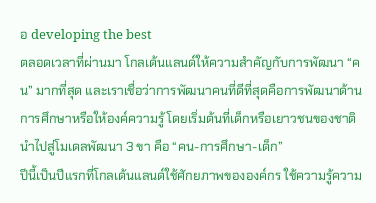อ developing the best
ตลอดเวลาที่ผ่านมา โกลเด้นแลนด์ให้ความสําคัญกับการพัฒนา “คน” มากที่สุด และเราเชื่อว่าการพัฒนาคนที่ดีที่สุดคือการพัฒนาด้านการศึกษาหรือให้องค์ความรู้ โดยเริ่มต้นที่เด็กหรือเยาวชนของชาติ
นำไปสู่โมเดลพัฒนา 3 ขา คือ “คน-การศึกษา-เด็ก”
ปีนี้เป็นปีแรกที่โกลเด้นแลนด์ใช้ศักยภาพขององค์กร ใช้ความรู้ความ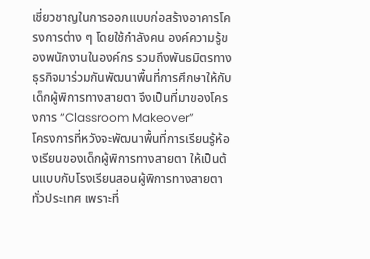เชี่ยวชาญในการออกแบบก่อสร้างอาคารโครงการต่าง ๆ โดยใช้กําลังคน องค์ความรู้ของพนักงานในองค์กร รวมถึงพันธมิตรทางธุรกิจมาร่วมกันพัฒนาพื้นที่การศึกษาให้กับเด็กผู้พิการทางสายตา จึงเป็นที่มาของโครงการ “Classroom Makeover”
โครงการที่หวังจะพัฒนาพื้นที่การเรียนรู้ห้องเรียนของเด็กผู้พิการทางสายตา ให้เป็นต้นแบบกับโรงเรียนสอนผู้พิการทางสายตาทั่วประเทศ เพราะที่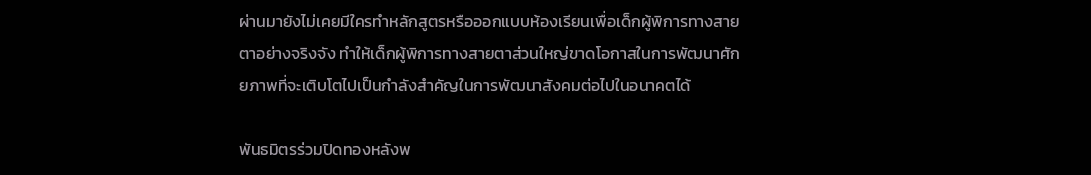ผ่านมายังไม่เคยมีใครทําหลักสูตรหรือออกแบบห้องเรียนเพื่อเด็กผู้พิการทางสายตาอย่างจริงจัง ทําให้เด็กผู้พิการทางสายตาส่วนใหญ่ขาดโอกาสในการพัฒนาศักยภาพที่จะเติบโตไปเป็นกําลังสําคัญในการพัฒนาสังคมต่อไปในอนาคตได้

พันธมิตรร่วมปิดทองหลังพ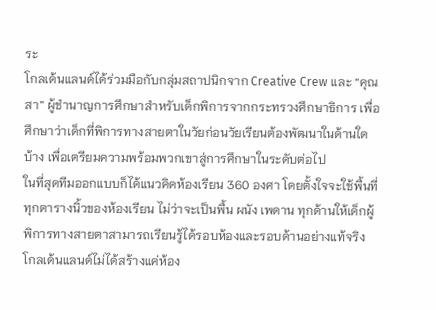ระ
โกลเด้นแลนด์ได้ร่วมมือกับกลุ่มสถาปนิกจาก Creative Crew และ “คุณสา” ผู้ชํานาญการศึกษาสําหรับเด็กพิการจากกระทรวงศึกษาธิการ เพื่อศึกษาว่าเด็กที่พิการทางสายตาในวัยก่อนวัยเรียนต้องพัฒนาในด้านใดบ้าง เพื่อเตรียมความพร้อมพวกเขาสู่การศึกษาในระดับต่อไป
ในที่สุดทีมออกแบบก็ได้แนวคิดห้องเรียน 360 องศา โดยตั้งใจจะใช้พื้นที่ทุกตารางนิ้วของห้องเรียน ไม่ว่าจะเป็นพื้น ผนัง เพดาน ทุกด้านให้เด็กผู้พิการทางสายตาสามารถเรียนรู้ได้รอบห้องและรอบด้านอย่างแท้จริง
โกลเด้นแลนด์ไม่ได้สร้างแค่ห้อง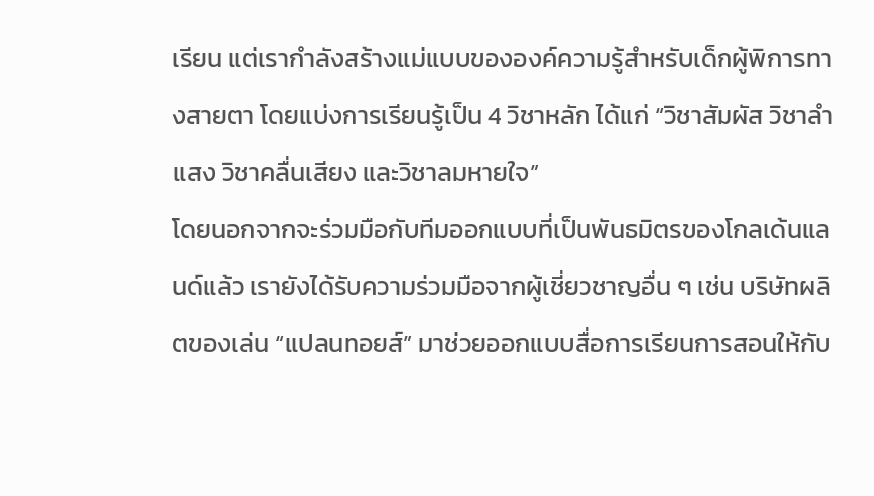เรียน แต่เรากําลังสร้างแม่แบบขององค์ความรู้สําหรับเด็กผู้พิการทางสายตา โดยแบ่งการเรียนรู้เป็น 4 วิชาหลัก ได้แก่ “วิชาสัมผัส วิชาลําแสง วิชาคลื่นเสียง และวิชาลมหายใจ”
โดยนอกจากจะร่วมมือกับทีมออกแบบที่เป็นพันธมิตรของโกลเด้นแลนด์แล้ว เรายังได้รับความร่วมมือจากผู้เชี่ยวชาญอื่น ๆ เช่น บริษัทผลิตของเล่น “แปลนทอยส์” มาช่วยออกแบบสื่อการเรียนการสอนให้กับ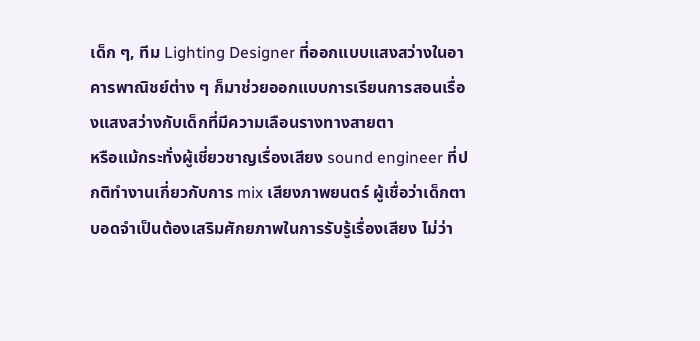เด็ก ๆ, ทีม Lighting Designer ที่ออกแบบแสงสว่างในอาคารพาณิชย์ต่าง ๆ ก็มาช่วยออกแบบการเรียนการสอนเรื่องแสงสว่างกับเด็กที่มีความเลือนรางทางสายตา
หรือแม้กระทั่งผู้เชี่ยวชาญเรื่องเสียง sound engineer ที่ปกติทํางานเกี่ยวกับการ mix เสียงภาพยนตร์ ผู้เชื่อว่าเด็กตาบอดจําเป็นต้องเสริมศักยภาพในการรับรู้เรื่องเสียง ไม่ว่า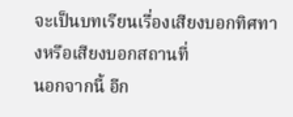จะเป็นบทเรียนเรื่องเสียงบอกทิศทางหรือเสียงบอกสถานที่
นอกจากนี้ อีก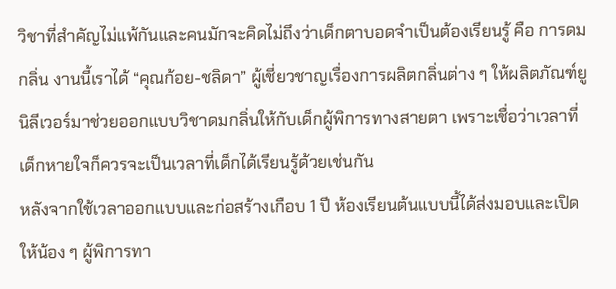วิชาที่สําคัญไม่แพ้กันและคนมักจะคิดไม่ถึงว่าเด็กตาบอดจําเป็นต้องเรียนรู้ คือ การดมกลิ่น งานนี้เราได้ “คุณก้อย-ชลิดา” ผู้เชี่ยวชาญเรื่องการผลิตกลิ่นต่าง ๆ ให้ผลิตภัณฑ์ยูนิลีเวอร์มาช่วยออกแบบวิชาดมกลิ่นให้กับเด็กผู้พิการทางสายตา เพราะเชื่อว่าเวลาที่เด็กหายใจก็ควรจะเป็นเวลาที่เด็กได้เรียนรู้ด้วยเช่นกัน
หลังจากใช้เวลาออกแบบและก่อสร้างเกือบ 1 ปี ห้องเรียนต้นแบบนี้ได้ส่งมอบและเปิดให้น้อง ๆ ผู้พิการทา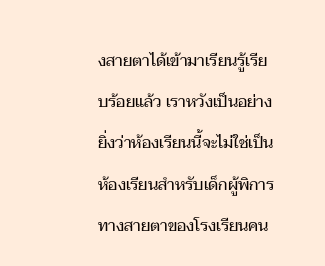งสายตาได้เข้ามาเรียนรู้เรียบร้อยแล้ว เราหวังเป็นอย่างยิ่งว่าห้องเรียนนี้จะไม่ใช่เป็นห้องเรียนสําหรับเด็กผู้พิการทางสายตาของโรงเรียนคน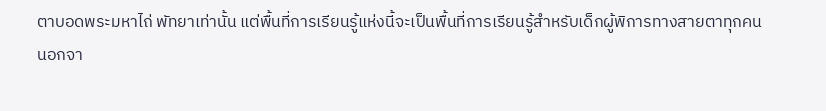ตาบอดพระมหาไถ่ พัทยาเท่านั้น แต่พื้นที่การเรียนรู้แห่งนี้จะเป็นพื้นที่การเรียนรู้สําหรับเด็กผู้พิการทางสายตาทุกคน
นอกจา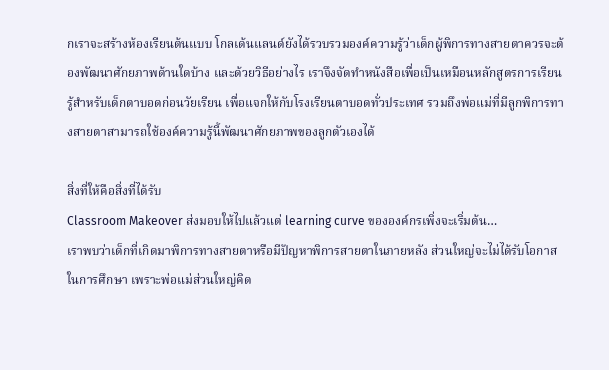กเราจะสร้างห้องเรียนต้นแบบ โกลเด้นแลนด์ยังได้รวบรวมองค์ความรู้ว่าเด็กผู้พิการทางสายตาควรจะต้องพัฒนาศักยภาพด้านใดบ้าง และด้วยวิธีอย่างไร เราจึงจัดทําหนังสือเพื่อเป็นเหมือนหลักสูตรการเรียนรู้สําหรับเด็กตาบอดก่อนวัยเรียน เพื่อแจกให้กับโรงเรียนตาบอดทั่วประเทศ รวมถึงพ่อแม่ที่มีลูกพิการทางสายตาสามารถใช้องค์ความรู้นี้พัฒนาศักยภาพของลูกตัวเองได้

สิ่งที่ให้คือสิ่งที่ได้รับ
Classroom Makeover ส่งมอบให้ไปแล้วแต่ learning curve ขององค์กรเพิ่งจะเริ่มต้น…
เราพบว่าเด็กที่เกิดมาพิการทางสายตาหรือมีปัญหาพิการสายตาในภายหลัง ส่วนใหญ่จะไม่ได้รับโอกาสในการศึกษา เพราะพ่อแม่ส่วนใหญ่คิด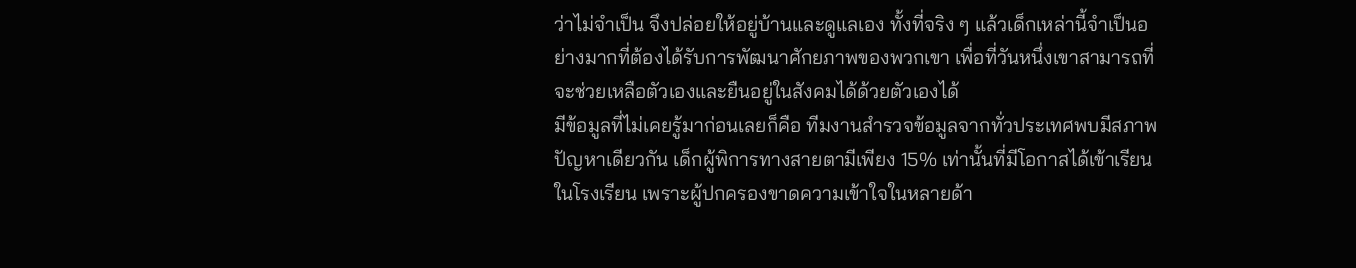ว่าไม่จําเป็น จึงปล่อยให้อยู่บ้านและดูแลเอง ทั้งที่จริง ๆ แล้วเด็กเหล่านี้จําเป็นอย่างมากที่ต้องได้รับการพัฒนาศักยภาพของพวกเขา เพื่อที่วันหนึ่งเขาสามารถที่จะช่วยเหลือตัวเองและยืนอยู่ในสังคมได้ด้วยตัวเองได้
มีข้อมูลที่ไม่เคยรู้มาก่อนเลยก็คือ ทีมงานสำรวจข้อมูลจากทั่วประเทศพบมีสภาพปัญหาเดียวกัน เด็กผู้พิการทางสายตามีเพียง 15% เท่านั้นที่มีโอกาสได้เข้าเรียนในโรงเรียน เพราะผู้ปกครองขาดความเข้าใจในหลายด้า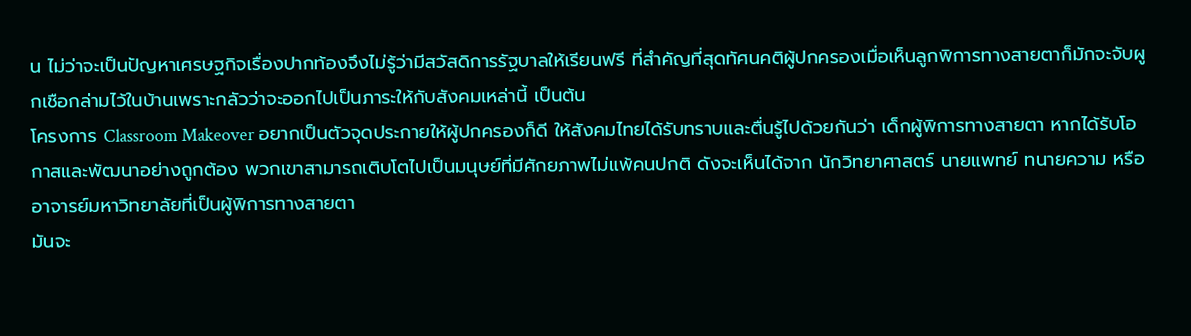น ไม่ว่าจะเป็นปัญหาเศรษฐกิจเรื่องปากท้องจึงไม่รู้ว่ามีสวัสดิการรัฐบาลให้เรียนฟรี ที่สำคัญที่สุดทัศนคติผู้ปกครองเมื่อเห็นลูกพิการทางสายตาก็มักจะจับผูกเชือกล่ามไว้ในบ้านเพราะกลัวว่าจะออกไปเป็นภาระให้กับสังคมเหล่านี้ เป็นต้น
โครงการ Classroom Makeover อยากเป็นตัวจุดประกายให้ผู้ปกครองก็ดี ให้สังคมไทยได้รับทราบและตื่นรู้ไปด้วยกันว่า เด็กผู้พิการทางสายตา หากได้รับโอกาสและพัฒนาอย่างถูกต้อง พวกเขาสามารถเติบโตไปเป็นมนุษย์ที่มีศักยภาพไม่แพ้คนปกติ ดังจะเห็นได้จาก นักวิทยาศาสตร์ นายแพทย์ ทนายความ หรืออาจารย์มหาวิทยาลัยที่เป็นผู้พิการทางสายตา
มันจะ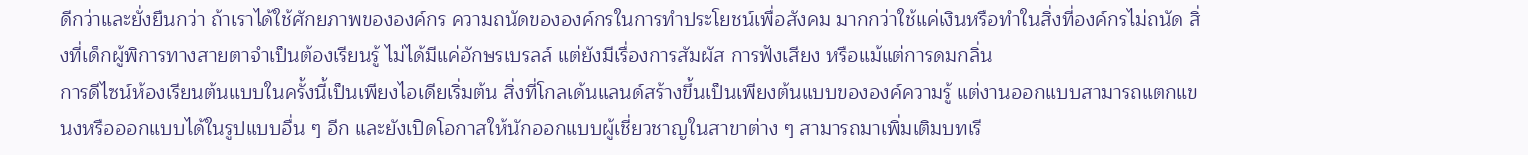ดีกว่าและยั่งยืนกว่า ถ้าเราได้ใช้ศักยภาพขององค์กร ความถนัดขององค์กรในการทําประโยชน์เพื่อสังคม มากกว่าใช้แค่เงินหรือทําในสิ่งที่องค์กรไม่ถนัด สิ่งที่เด็กผู้พิการทางสายตาจําเป็นต้องเรียนรู้ ไม่ได้มีแค่อักษรเบรลล์ แต่ยังมีเรื่องการสัมผัส การฟังเสียง หรือแม้แต่การดมกลิ่น
การดีไซน์ห้องเรียนต้นแบบในครั้งนี้เป็นเพียงไอเดียเริ่มต้น สิ่งที่โกลเด้นแลนด์สร้างขึ้นเป็นเพียงต้นแบบขององค์ความรู้ แต่งานออกแบบสามารถแตกแขนงหรือออกแบบได้ในรูปแบบอื่น ๆ อีก และยังเปิดโอกาสให้นักออกแบบผู้เชี่ยวชาญในสาขาต่าง ๆ สามารถมาเพิ่มเติมบทเรี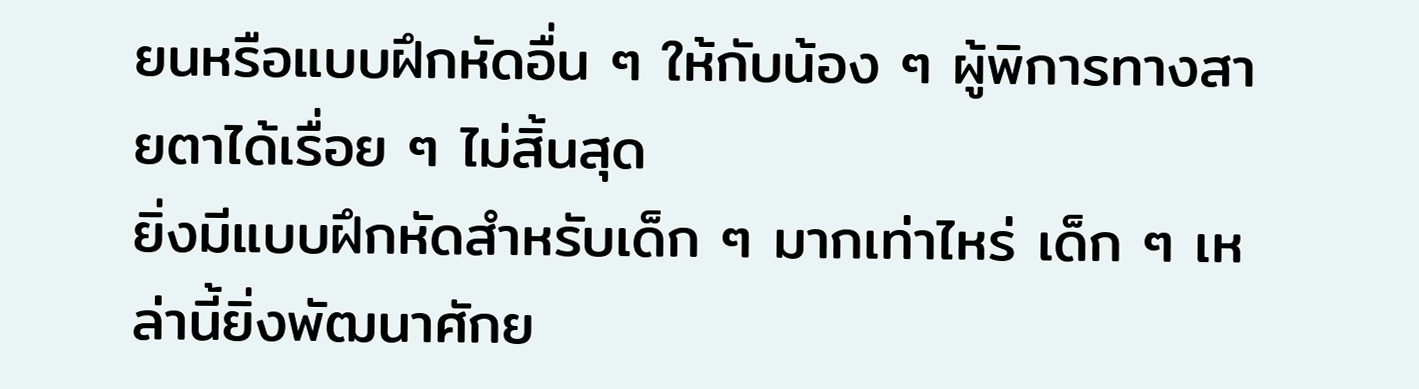ยนหรือแบบฝึกหัดอื่น ๆ ให้กับน้อง ๆ ผู้พิการทางสายตาได้เรื่อย ๆ ไม่สิ้นสุด
ยิ่งมีแบบฝึกหัดสําหรับเด็ก ๆ มากเท่าไหร่ เด็ก ๆ เหล่านี้ยิ่งพัฒนาศักย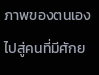ภาพของตนเองไปสู่คนที่มีศักย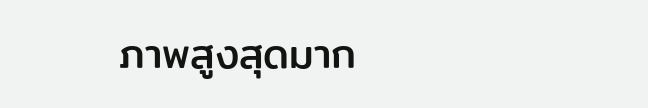ภาพสูงสุดมาก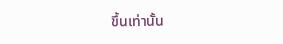ขึ้นเท่านั้น